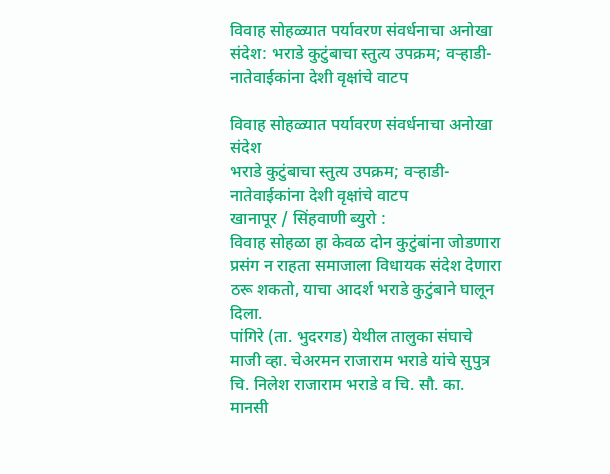विवाह सोहळ्यात पर्यावरण संवर्धनाचा अनोखा संदेश: भराडे कुटुंबाचा स्तुत्य उपक्रम; वऱ्हाडी-नातेवाईकांना देशी वृक्षांचे वाटप

विवाह सोहळ्यात पर्यावरण संवर्धनाचा अनोखा संदेश
भराडे कुटुंबाचा स्तुत्य उपक्रम; वऱ्हाडी-नातेवाईकांना देशी वृक्षांचे वाटप
खानापूर / सिंहवाणी ब्युरो :
विवाह सोहळा हा केवळ दोन कुटुंबांना जोडणारा प्रसंग न राहता समाजाला विधायक संदेश देणारा ठरू शकतो, याचा आदर्श भराडे कुटुंबाने घालून दिला.
पांगिरे (ता. भुदरगड) येथील तालुका संघाचे माजी व्हा. चेअरमन राजाराम भराडे यांचे सुपुत्र चि. निलेश राजाराम भराडे व चि. सौ. का. मानसी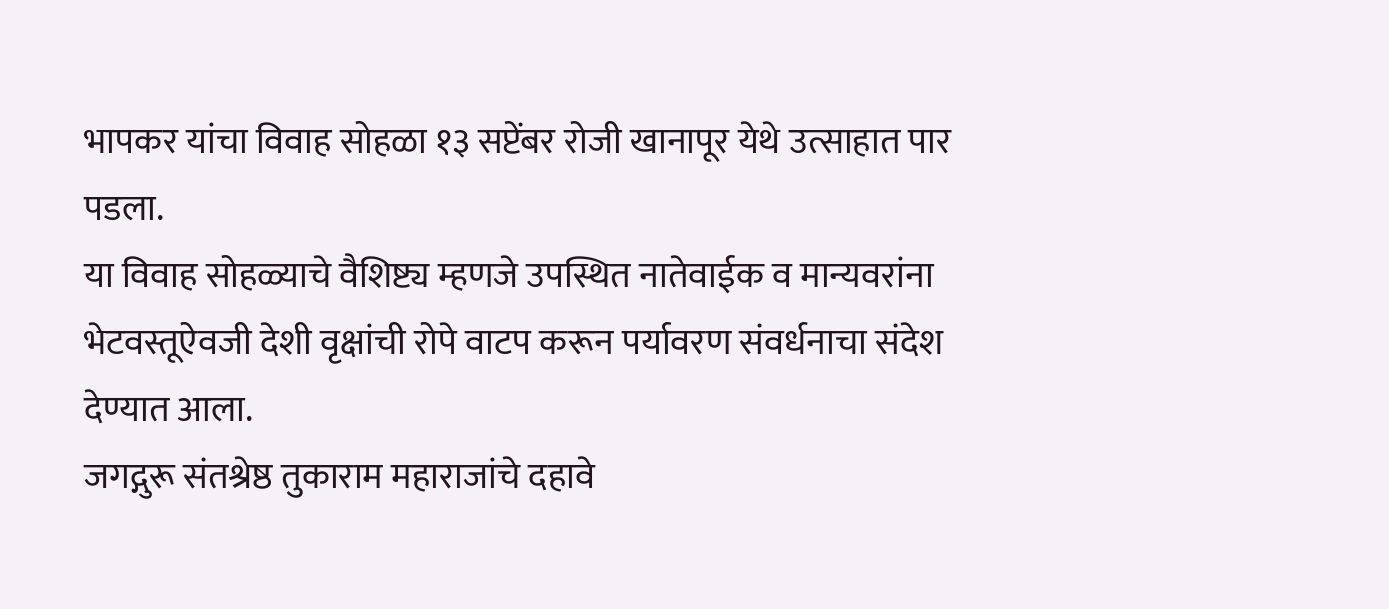भापकर यांचा विवाह सोहळा १३ सप्टेंबर रोजी खानापूर येथे उत्साहात पार पडला.
या विवाह सोहळ्याचे वैशिष्ट्य म्हणजे उपस्थित नातेवाईक व मान्यवरांना भेटवस्तूऐवजी देशी वृक्षांची रोपे वाटप करून पर्यावरण संवर्धनाचा संदेश देण्यात आला.
जगद्गुरू संतश्रेष्ठ तुकाराम महाराजांचे दहावे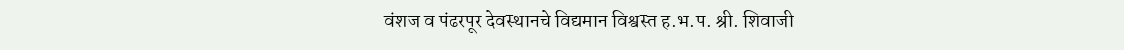वंशज व पंढरपूर देवस्थानचे विद्यमान विश्वस्त ह.भ.प. श्री. शिवाजी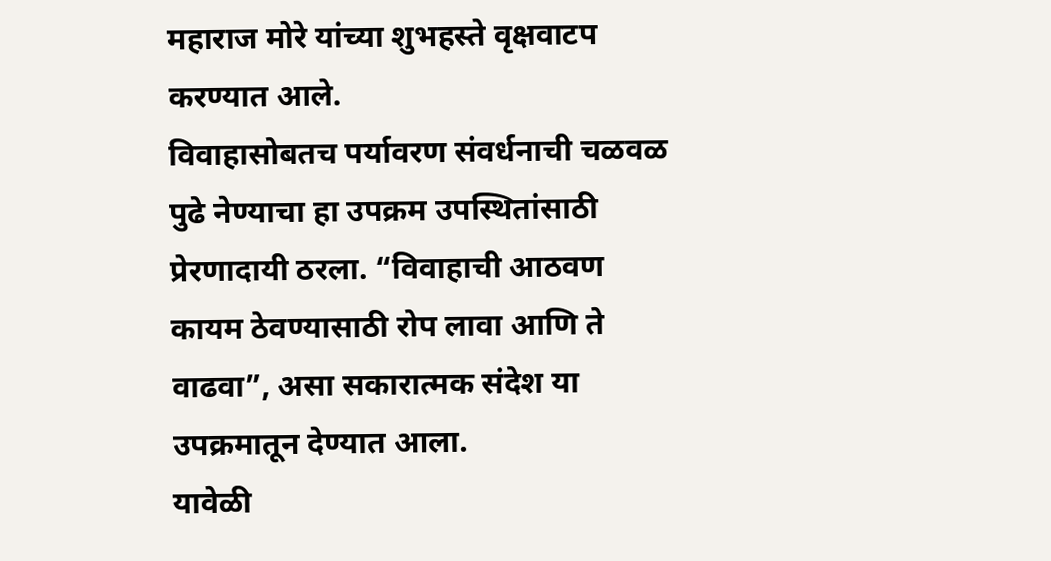महाराज मोरे यांच्या शुभहस्ते वृक्षवाटप करण्यात आले.
विवाहासोबतच पर्यावरण संवर्धनाची चळवळ पुढे नेण्याचा हा उपक्रम उपस्थितांसाठी प्रेरणादायी ठरला. “विवाहाची आठवण कायम ठेवण्यासाठी रोप लावा आणि ते वाढवा”, असा सकारात्मक संदेश या उपक्रमातून देण्यात आला.
यावेळी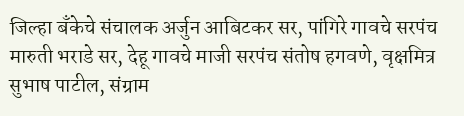जिल्हा बँकेचे संचालक अर्जुन आबिटकर सर, पांगिरे गावचे सरपंच मारुती भराडे सर, देहू गावचे माजी सरपंच संतोष हगवणे, वृक्षमित्र सुभाष पाटील, संग्राम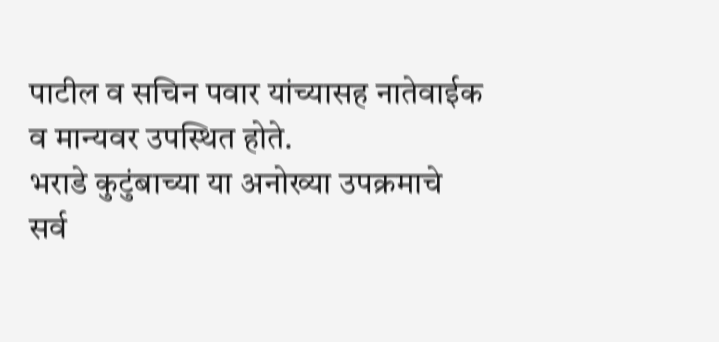पाटील व सचिन पवार यांच्यासह नातेवाईक व मान्यवर उपस्थित होते.
भराडे कुटुंबाच्या या अनोख्या उपक्रमाचे सर्व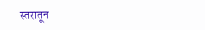स्तरातून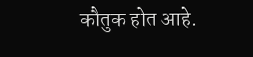कौतुक होत आहे.